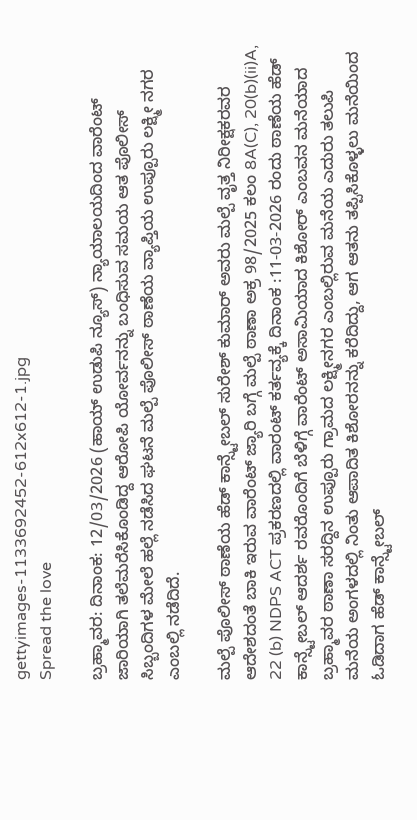gettyimages-1133692452-612x612-1.jpg
Spread the love

ಬ್ರಹ್ಮಾವರ: ದಿನಾಂಕ: 12/03/2026 (ಹಾಯ್ ಉಡುಪಿ ನ್ಯೂಸ್) ನ್ಯಾಯಾಲಯದಿಂದ ವಾರೆಂಟ್ ಜಾರಿಯಾಗಿ ತಲೆಮರೆಸಿಕೊಂಡಿದ್ದ ಆರೋಪಿ ಯೋರ್ವನನ್ನು ಬಂಧಿಸುವ ಸಮಯ ಆತ ಪೊಲೀಸ್ ಸಿಬ್ಬಂದಿಗಳ ಮೇಲೆ ಹಲ್ಲೆ ನಡೆಸಿದ ಘಟನೆ ಮಲ್ಪೆ ಪೊಲೀಸ್ ಠಾಣೆಯ ವ್ಯಾಪ್ತಿಯ ಉಪ್ಪೂರು ಲಕ್ಷ್ಮೀ ನಗರ ಎಂಬಲ್ಲಿ ನಡೆದಿದೆ.

ಮಲ್ಪೆ ಪೊಲೀಸ್ ಠಾಣೆಯ ಹೆಡ್ ಕಾನ್ಸ್ಟೇಬಲ್ ಸುರೇಶ್ ಕುಮಾರ್ ಅವರು ಮಲ್ಪೆ ವೃತ್ತ ನಿರೀಕ್ಷಕರವರ ಆದೇಶದಂತೆ ಬಾಕಿ ಇರುವ ವಾರೆಂಟ್ ಜ್ಯಾರಿ ಬಗ್ಗೆ ಮಲ್ಪೆ ಠಾಣಾ ಅಕ್ರ 98/2025 ಕಲಂ 8A(C), 20(b)(ii)A, 22 (b) NDPS ACT ಪ್ರಕರಣದಲ್ಲಿ ವಾರಂಟ್ ಕರ್ತವ್ಯಕ್ಕೆ ದಿನಾಂಕ :11-03-2026 ರಂದು ಠಾಣೆಯ ಹೆಡ್‌ ಕಾನ್ಸ್ಟೇಬಲ್‌ ಆದರ್ಶ ರವರೊಂದಿಗೆ ಬೆಳಿಗ್ಗೆ ವಾರೆಂಟ್ ಅಸಾಮಿಯಾದ ಕಿಶೋರ್ ಎಂಬವನ ಮನೆಯಾದ ಬ್ರಹ್ಮಾವರ ಠಾಣಾ ಸರದ್ದಿನ ಉಪ್ಪೂರು ಗ್ರಾಮದ ಲಕ್ಷ್ಮೀನಗರ ಎಂಬಲ್ಲಿರುವ ಮನೆಯ ಎದುರು ತಲುಪಿ ಮನೆಯ ಅಂಗಳದಲ್ಲಿ ನಿಂತು ಆಪಾದಿತ ಕಿಶೋರನನ್ನು ಕರೆದಿದ್ದು, ಆಗ ಆತನು ತಪ್ಪಿಸಿಕೊಳ್ಳಲು ಮನೆಯಿಂದ ಓಡಿದಾಗ ಹೆಡ್ ಕಾನ್ಸ್ಟೇಬಲ್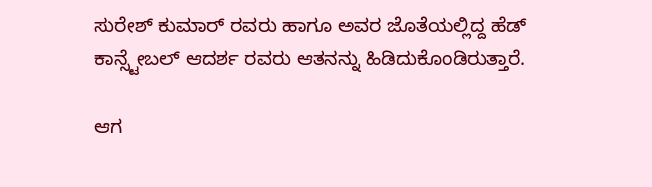ಸುರೇಶ್ ಕುಮಾರ್ ರವರು ಹಾಗೂ ಅವರ ಜೊತೆಯಲ್ಲಿದ್ದ ಹೆಡ್ ಕಾನ್ಸ್ಟೇಬಲ್ ಆದರ್ಶ ರವರು ಆತನನ್ನು ಹಿಡಿದುಕೊಂಡಿರುತ್ತಾರೆ.

ಆಗ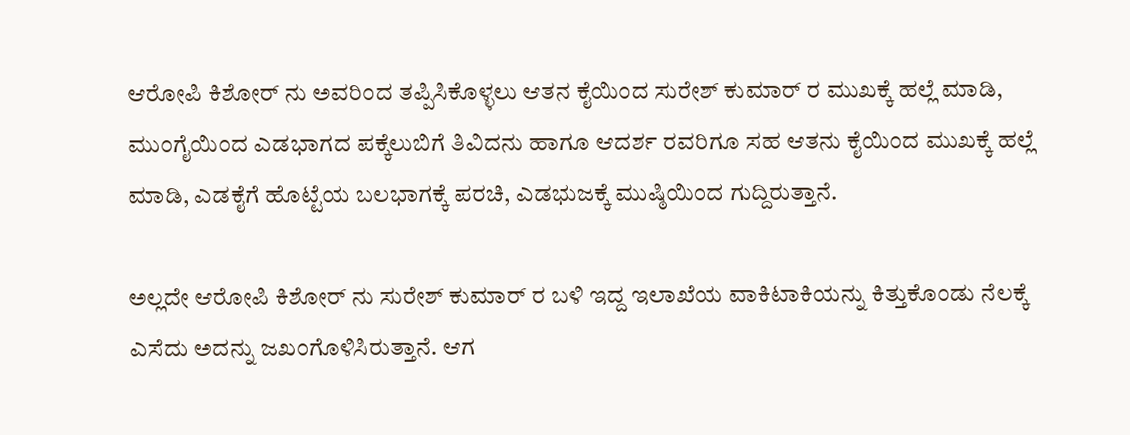ಆರೋಪಿ ಕಿಶೋರ್ ನು ಅವರಿಂದ ತಪ್ಪಿಸಿಕೊಳ್ಳಲು ಆತನ ಕೈಯಿಂದ ಸುರೇಶ್ ಕುಮಾರ್ ರ ಮುಖಕ್ಕೆ ಹಲ್ಲೆ ಮಾಡಿ, ಮುಂಗೈಯಿಂದ ಎಡಭಾಗದ ಪಕ್ಕೆಲುಬಿಗೆ ತಿವಿದನು ಹಾಗೂ ಆದರ್ಶ ರವರಿಗೂ ಸಹ ಆತನು ಕೈಯಿಂದ ಮುಖಕ್ಕೆ ಹಲ್ಲೆ ಮಾಡಿ, ಎಡಕೈಗೆ ಹೊಟ್ಟೆಯ ಬಲಭಾಗಕ್ಕೆ ಪರಚಿ, ಎಡಭುಜಕ್ಕೆ ಮುಷ್ಠಿಯಿಂದ ಗುದ್ದಿರುತ್ತಾನೆ.

ಅಲ್ಲದೇ ಆರೋಪಿ ಕಿಶೋರ್ ನು ಸುರೇಶ್ ಕುಮಾರ್ ರ ಬಳಿ ಇದ್ದ ಇಲಾಖೆಯ ವಾಕಿಟಾಕಿಯನ್ನು ಕಿತ್ತುಕೊಂಡು ನೆಲಕ್ಕೆ ಎಸೆದು ಅದನ್ನು ಜಖಂಗೊಳಿಸಿರುತ್ತಾನೆ. ಆಗ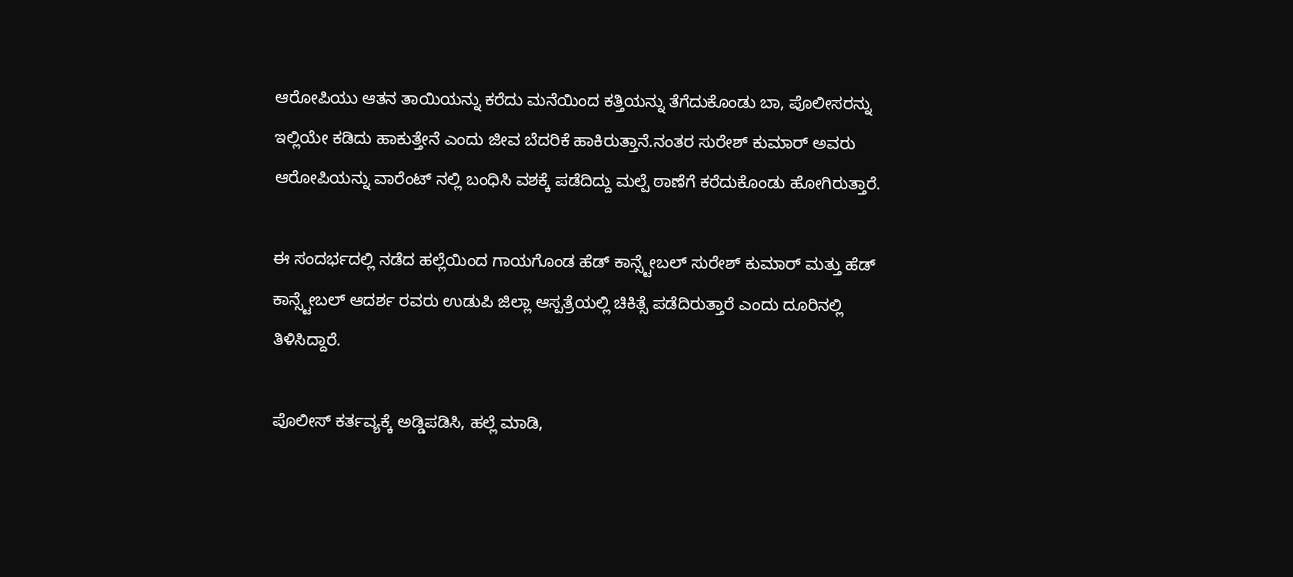ಆರೋಪಿಯು ಆತನ ತಾಯಿಯನ್ನು ಕರೆದು ಮನೆಯಿಂದ ಕತ್ತಿಯನ್ನು ತೆಗೆದುಕೊಂಡು ಬಾ, ಪೊಲೀಸರನ್ನು ಇಲ್ಲಿಯೇ ಕಡಿದು ಹಾಕುತ್ತೇನೆ ಎಂದು ಜೀವ ಬೆದರಿಕೆ ಹಾಕಿರುತ್ತಾನೆ.ನಂತರ ಸುರೇಶ್ ಕುಮಾರ್ ಅವರು ಆರೋಪಿಯನ್ನು ವಾರೆಂಟ್ ನಲ್ಲಿ ಬಂಧಿಸಿ ವಶಕ್ಕೆ ಪಡೆದಿದ್ದು ಮಲ್ಪೆ ಠಾಣೆಗೆ ಕರೆದುಕೊಂಡು ಹೋಗಿರುತ್ತಾರೆ.

ಈ ಸಂದರ್ಭದಲ್ಲಿ ನಡೆದ ಹಲ್ಲೆಯಿಂದ ಗಾಯಗೊಂಡ ಹೆಡ್ ಕಾನ್ಸ್ಟೇಬಲ್ ಸುರೇಶ್ ಕುಮಾರ್ ಮತ್ತು ಹೆಡ್ ಕಾನ್ಸ್ಟೇಬಲ್ ಆದರ್ಶ ರವರು ಉಡುಪಿ ಜಿಲ್ಲಾ ಆಸ್ಪತ್ರೆಯಲ್ಲಿ ಚಿಕಿತ್ಸೆ ಪಡೆದಿರುತ್ತಾರೆ ಎಂದು ದೂರಿನಲ್ಲಿ ತಿಳಿಸಿದ್ದಾರೆ.

ಪೊಲೀಸ್ ಕರ್ತವ್ಯಕ್ಕೆ ಅಡ್ಡಿಪಡಿಸಿ, ಹಲ್ಲೆ ಮಾಡಿ,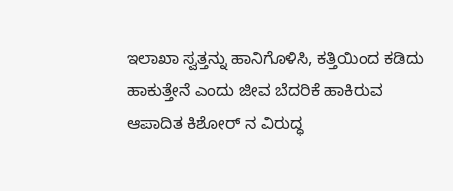ಇಲಾಖಾ ಸ್ವತ್ತನ್ನು ಹಾನಿಗೊಳಿಸಿ, ಕತ್ತಿಯಿಂದ ಕಡಿದು ಹಾಕುತ್ತೇನೆ ಎಂದು ಜೀವ ಬೆದರಿಕೆ ಹಾಕಿರುವ ಆಪಾದಿತ ಕಿಶೋರ್ ನ ವಿರುದ್ಧ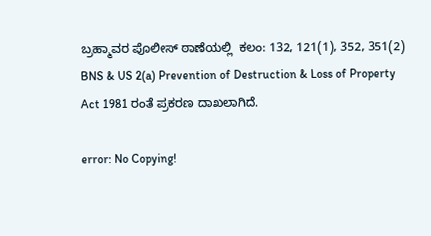ಬ್ರಹ್ಮಾವರ ಪೊಲೀಸ್‌ ಠಾಣೆಯಲ್ಲಿ  ಕಲಂ: 132, 121(1), 352, 351(2) BNS & US 2(a) Prevention of Destruction & Loss of Property Act 1981 ರಂತೆ ಪ್ರಕರಣ ದಾಖಲಾಗಿದೆ.

error: No Copying!